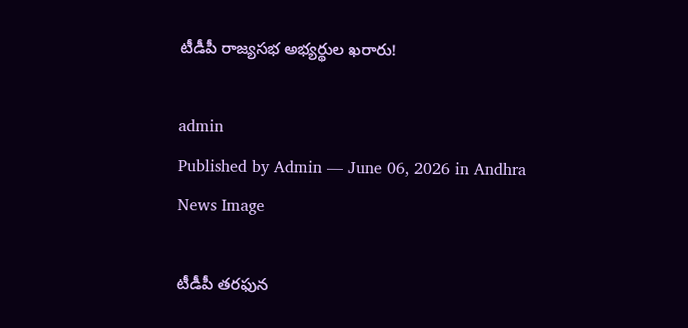టీడీపీ రాజ్యసభ అభ్యర్థుల ఖరారు!

admin
Published by Admin — June 06, 2026 in Andhra
News Image

టీడీపీ తరఫున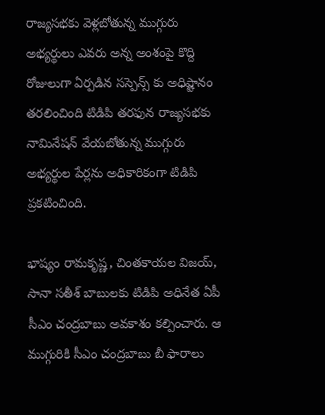రాజ్యసభకు వెళ్లబోతున్న ముగ్గురు అభ్యర్థులు ఎవరు అన్న అంశంపై కొద్ది రోజులుగా ఏర్పడిన సస్పెన్స్ కు అధిష్టానం తరలించింది టిడిపి తరఫున రాజ్యసభకు నామినేషన్ వేయబోతున్న ముగ్గురు అభ్యర్థుల పేర్లను అధికారికంగా టిడిపి ప్రకటించింది.

భాష్యం రామకృష్ణ, చింతకాయల విజయ్, సానా సతీశ్ బాబులకు టిడిపి అధినేత ఏపీ సీఎం చంద్రబాబు అవకాశం కల్పించారు. ఆ ముగ్గురికి సీఎం చంద్రబాబు బీ ఫారాలు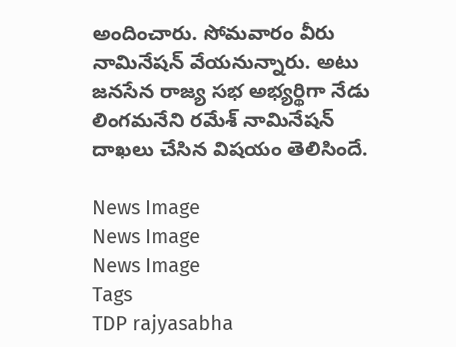అందించారు. సోమవారం వీరు నామినేషన్ వేయనున్నారు. అటు జనసేన రాజ్య సభ అభ్యర్థిగా నేడు లింగమనేని రమేశ్ నామినేషన్ దాఖలు చేసిన విషయం తెలిసిందే.

News Image
News Image
News Image
Tags
TDP rajyasabha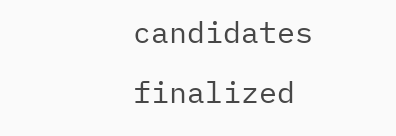candidates finalized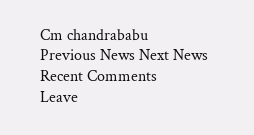Cm chandrababu
Previous News Next News
Recent Comments
Leave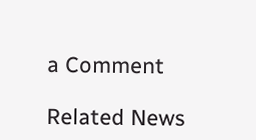a Comment

Related News